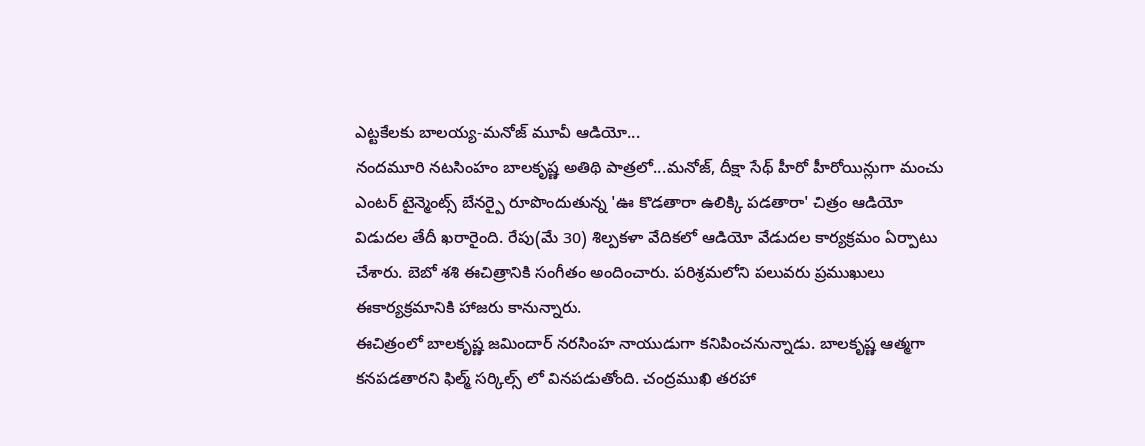ఎట్టకేలకు బాలయ్య-మనోజ్ మూవీ ఆడియో...
నందమూరి నటసింహం బాలకృష్ణ అతిథి పాత్రలో...మనోజ్, దీక్షా సేథ్ హీరో హీరోయిన్లుగా మంచు ఎంటర్ టైన్మెంట్స్ బేనర్పై రూపొందుతున్న 'ఊ కొడతారా ఉలిక్కి పడతారా' చిత్రం ఆడియో విడుదల తేదీ ఖరారైంది. రేపు(మే 30) శిల్పకళా వేదికలో ఆడియో వేడుదల కార్యక్రమం ఏర్పాటు చేశారు. బెబో శశి ఈచిత్రానికి సంగీతం అందించారు. పరిశ్రమలోని పలువరు ప్రముఖులు ఈకార్యక్రమానికి హాజరు కానున్నారు.
ఈచిత్రంలో బాలకృష్ణ జమిందార్ నరసింహ నాయుడుగా కనిపించనున్నాడు. బాలకృష్ణ ఆత్మగా కనపడతారని ఫిల్మ్ సర్కిల్స్ లో వినపడుతోంది. చంద్రముఖి తరహా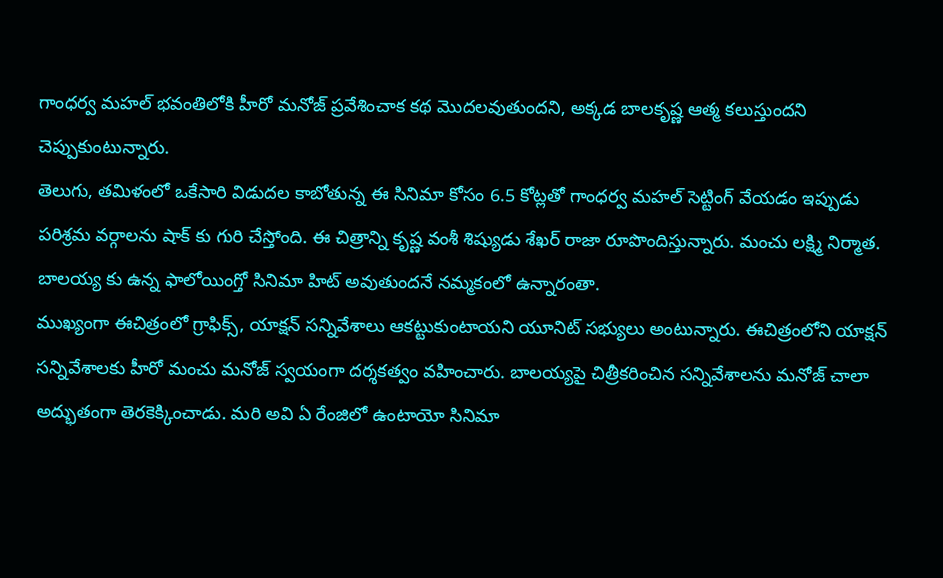గాంధర్వ మహల్ భవంతిలోకి హీరో మనోజ్ ప్రవేశించాక కథ మొదలవుతుందని, అక్కడ బాలకృష్ణ ఆత్మ కలుస్తుందని చెప్పుకుంటున్నారు.
తెలుగు, తమిళంలో ఒకేసారి విడుదల కాబోతున్న ఈ సినిమా కోసం 6.5 కోట్లతో గాంధర్వ మహల్ సెట్టింగ్ వేయడం ఇప్పుడు పరిశ్రమ వర్గాలను షాక్ కు గురి చేస్తోంది. ఈ చిత్రాన్ని కృష్ణ వంశీ శిష్యుడు శేఖర్ రాజా రూపొందిస్తున్నారు. మంచు లక్ష్మి నిర్మాత. బాలయ్య కు ఉన్న ఫాలోయింగ్తో సినిమా హిట్ అవుతుందనే నమ్మకంలో ఉన్నారంతా.
ముఖ్యంగా ఈచిత్రంలో గ్రాఫిక్స్, యాక్షన్ సన్నివేశాలు ఆకట్టుకుంటాయని యూనిట్ సభ్యులు అంటున్నారు. ఈచిత్రంలోని యాక్షన్ సన్నివేశాలకు హీరో మంచు మనోజ్ స్వయంగా దర్శకత్వం వహించారు. బాలయ్యపై చిత్రీకరించిన సన్నివేశాలను మనోజ్ చాలా అద్భుతంగా తెరకెక్కించాడు. మరి అవి ఏ రేంజిలో ఉంటాయో సినిమా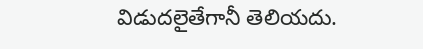విడుదలైతేగానీ తెలియదు.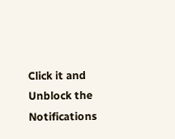Click it and Unblock the Notifications